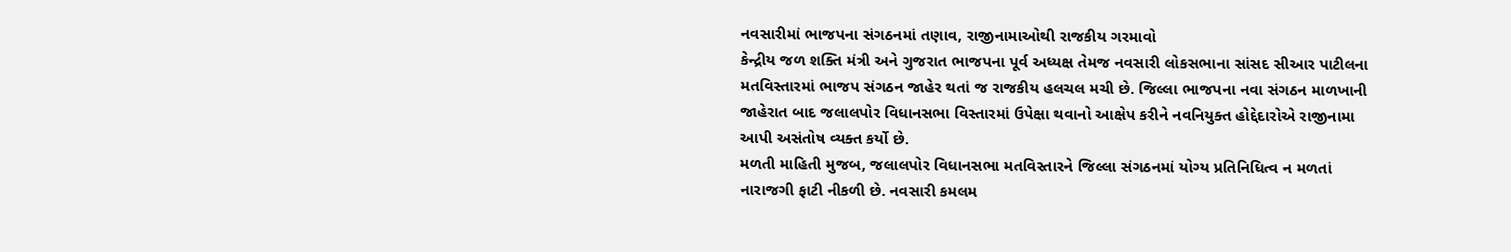નવસારીમાં ભાજપના સંગઠનમાં તણાવ, રાજીનામાઓથી રાજકીય ગરમાવો
કેન્દ્રીય જળ શક્તિ મંત્રી અને ગુજરાત ભાજપના પૂર્વ અધ્યક્ષ તેમજ નવસારી લોકસભાના સાંસદ સીઆર પાટીલના મતવિસ્તારમાં ભાજપ સંગઠન જાહેર થતાં જ રાજકીય હલચલ મચી છે. જિલ્લા ભાજપના નવા સંગઠન માળખાની જાહેરાત બાદ જલાલપોર વિધાનસભા વિસ્તારમાં ઉપેક્ષા થવાનો આક્ષેપ કરીને નવનિયુક્ત હોદ્દેદારોએ રાજીનામા આપી અસંતોષ વ્યક્ત કર્યો છે.
મળતી માહિતી મુજબ, જલાલપોર વિધાનસભા મતવિસ્તારને જિલ્લા સંગઠનમાં યોગ્ય પ્રતિનિધિત્વ ન મળતાં નારાજગી ફાટી નીકળી છે. નવસારી કમલમ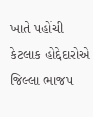ખાતે પહોંચી કેટલાક હોદ્દેદારોએ જિલ્લા ભાજપ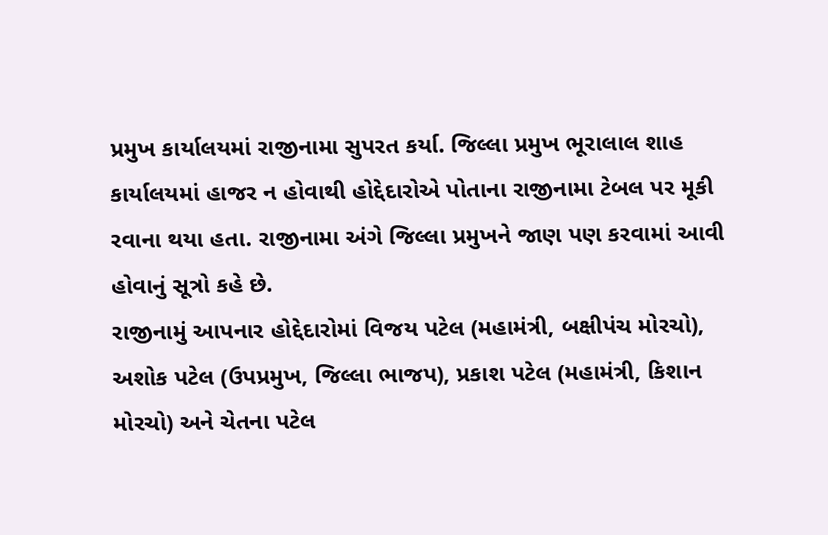પ્રમુખ કાર્યાલયમાં રાજીનામા સુપરત કર્યા. જિલ્લા પ્રમુખ ભૂરાલાલ શાહ કાર્યાલયમાં હાજર ન હોવાથી હોદ્દેદારોએ પોતાના રાજીનામા ટેબલ પર મૂકી રવાના થયા હતા. રાજીનામા અંગે જિલ્લા પ્રમુખને જાણ પણ કરવામાં આવી હોવાનું સૂત્રો કહે છે.
રાજીનામું આપનાર હોદ્દેદારોમાં વિજય પટેલ (મહામંત્રી, બક્ષીપંચ મોરચો), અશોક પટેલ (ઉપપ્રમુખ, જિલ્લા ભાજપ), પ્રકાશ પટેલ (મહામંત્રી, કિશાન મોરચો) અને ચેતના પટેલ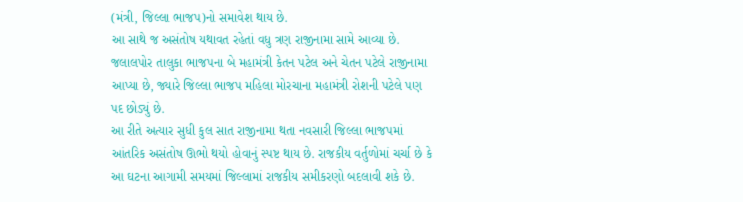(મંત્રી, જિલ્લા ભાજપ)નો સમાવેશ થાય છે.
આ સાથે જ અસંતોષ યથાવત રહેતાં વધુ ત્રણ રાજીનામા સામે આવ્યા છે. જલાલપોર તાલુકા ભાજપના બે મહામંત્રી કેતન પટેલ અને ચેતન પટેલે રાજીનામા આપ્યા છે, જ્યારે જિલ્લા ભાજપ મહિલા મોરચાના મહામંત્રી રોશની પટેલે પણ પદ છોડ્યું છે.
આ રીતે અત્યાર સુધી કુલ સાત રાજીનામા થતા નવસારી જિલ્લા ભાજપમાં આંતરિક અસંતોષ ઊભો થયો હોવાનું સ્પષ્ટ થાય છે. રાજકીય વર્તુળોમાં ચર્ચા છે કે આ ઘટના આગામી સમયમાં જિલ્લામાં રાજકીય સમીકરણો બદલાવી શકે છે.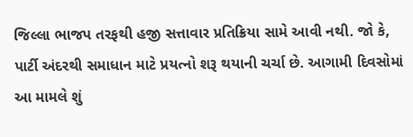જિલ્લા ભાજપ તરફથી હજી સત્તાવાર પ્રતિક્રિયા સામે આવી નથી. જો કે, પાર્ટી અંદરથી સમાધાન માટે પ્રયત્નો શરૂ થયાની ચર્ચા છે. આગામી દિવસોમાં આ મામલે શું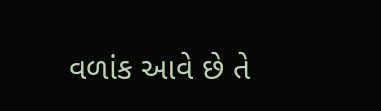વળાંક આવે છે તે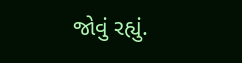જોવું રહ્યું.